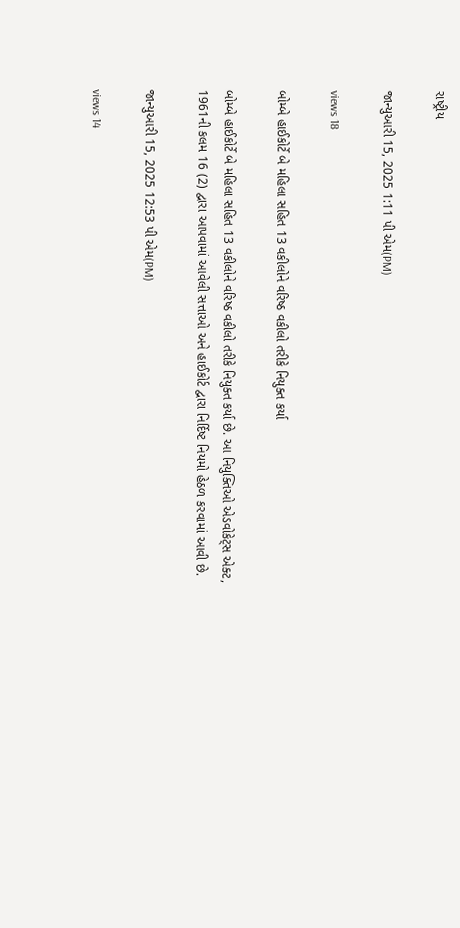રાષ્ટ્રીય

જાન્યુઆરી 15, 2025 1:11 પી એમ(PM)

views 18

બોમ્બે હાઈકોર્ટે બે મહિલા સહિત 13 વકીલોને વરિષ્ઠ વકીલો તરીકે નિયુક્ત કર્યા

બોમ્બે હાઈકોર્ટે બે મહિલા સહિત 13 વકીલોને વરિષ્ઠ વકીલો તરીકે નિયુક્ત કર્યા છે. આ નિયુક્તિઓ એડવોકેટ્સ એક્ટ, 1961ની કલમ 16 (2) દ્વારા આપવામાં આવેલી સત્તાઓ અને હાઈકોર્ટ દ્વારા નિર્દિષ્ટ નિયમો હેઠળ કરવામાં આવી છે.

જાન્યુઆરી 15, 2025 12:53 પી એમ(PM)

views 14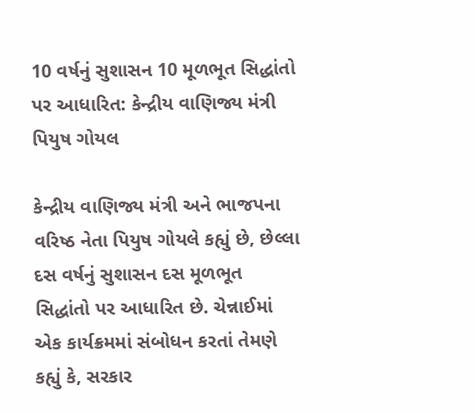10 વર્ષનું સુશાસન 10 મૂળભૂત સિદ્ધાંતો પર આધારિત: કેન્દ્રીય વાણિજ્ય મંત્રી પિયુષ ગોયલ

કેન્દ્રીય વાણિજ્ય મંત્રી અને ભાજપના વરિષ્ઠ નેતા પિયુષ ગોયલે કહ્યું છે, છેલ્લા દસ વર્ષનું સુશાસન દસ મૂળભૂત સિદ્ધાંતો પર આધારિત છે. ચેન્નાઈમાં એક કાર્યક્રમમાં સંબોધન કરતાં તેમણે કહ્યું કે, સરકાર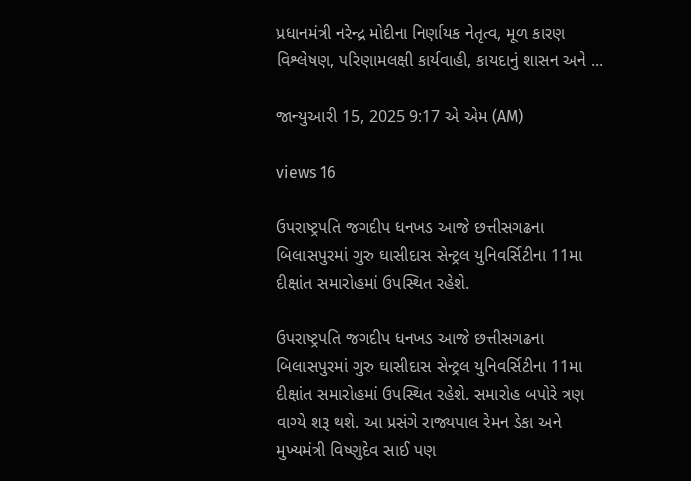પ્રધાનમંત્રી નરેન્દ્ર મોદીના નિર્ણાયક નેતૃત્વ, મૂળ કારણ વિશ્લેષણ, પરિણામલક્ષી કાર્યવાહી, કાયદાનું શાસન અને ...

જાન્યુઆરી 15, 2025 9:17 એ એમ (AM)

views 16

ઉપરાષ્ટ્રપતિ જગદીપ ધનખડ આજે છત્તીસગઢના બિલાસપુરમાં ગુરુ ઘાસીદાસ સેન્ટ્રલ યુનિવર્સિટીના 11મા દીક્ષાંત સમારોહમાં ઉપસ્થિત રહેશે.

ઉપરાષ્ટ્રપતિ જગદીપ ધનખડ આજે છત્તીસગઢના બિલાસપુરમાં ગુરુ ઘાસીદાસ સેન્ટ્રલ યુનિવર્સિટીના 11મા દીક્ષાંત સમારોહમાં ઉપસ્થિત રહેશે. સમારોહ બપોરે ત્રણ વાગ્યે શરૂ થશે. આ પ્રસંગે રાજ્યપાલ રેમન ડેકા અને મુખ્યમંત્રી વિષ્ણુદેવ સાઈ પણ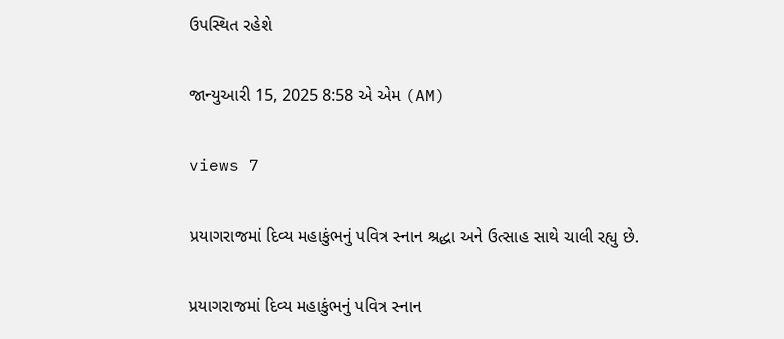ઉપસ્થિત રહેશે

જાન્યુઆરી 15, 2025 8:58 એ એમ (AM)

views 7

પ્રયાગરાજમાં દિવ્ય મહાકુંભનું પવિત્ર સ્નાન શ્રદ્ધા અને ઉત્સાહ સાથે ચાલી રહ્યુ છે.

પ્રયાગરાજમાં દિવ્ય મહાકુંભનું પવિત્ર સ્નાન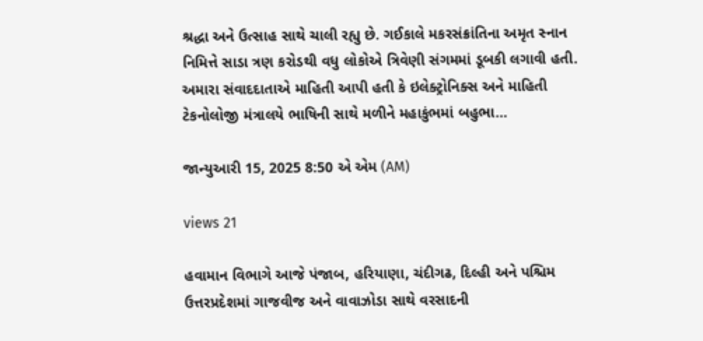શ્રદ્ધા અને ઉત્સાહ સાથે ચાલી રહ્યુ છે. ગઈકાલે મકરસંક્રાંતિના અમૃત સ્નાન નિમિત્તે સાડા ત્રણ કરોડથી વધુ લોકોએ ત્રિવેણી સંગમમાં ડૂબકી લગાવી હતી. અમારા સંવાદદાતાએ માહિતી આપી હતી કે ઇલેક્ટ્રોનિક્સ અને માહિતી ટેકનોલોજી મંત્રાલયે ભાષિની સાથે મળીને મહાકુંભમાં બહુભા...

જાન્યુઆરી 15, 2025 8:50 એ એમ (AM)

views 21

હવામાન વિભાગે આજે પંજાબ, હરિયાણા, ચંદીગઢ, દિલ્હી અને પશ્ચિમ ઉત્તરપ્રદેશમાં ગાજવીજ અને વાવાઝોડા સાથે વરસાદની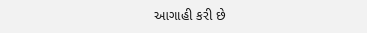આગાહી કરી છે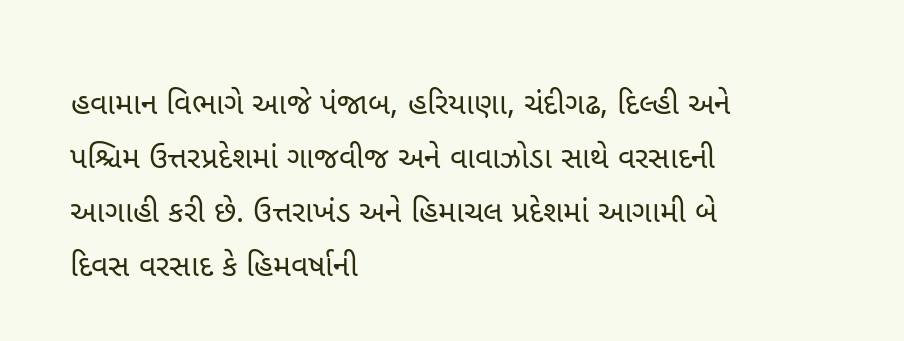હવામાન વિભાગે આજે પંજાબ, હરિયાણા, ચંદીગઢ, દિલ્હી અને પશ્ચિમ ઉત્તરપ્રદેશમાં ગાજવીજ અને વાવાઝોડા સાથે વરસાદની આગાહી કરી છે. ઉત્તરાખંડ અને હિમાચલ પ્રદેશમાં આગામી બે દિવસ વરસાદ કે હિમવર્ષાની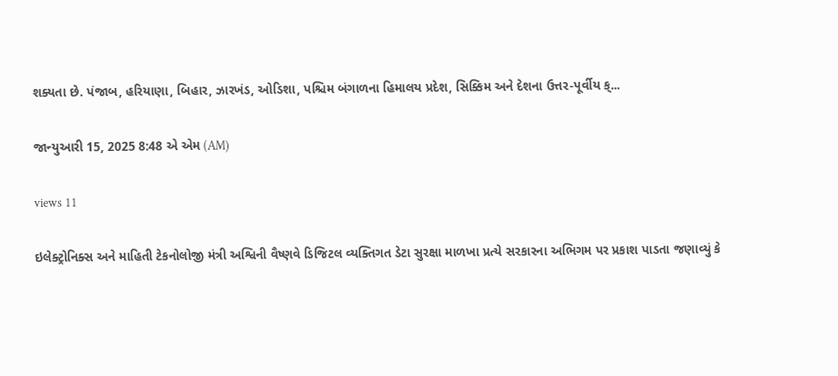શક્યતા છે. પંજાબ, હરિયાણા, બિહાર, ઝારખંડ, ઓડિશા, પશ્ચિમ બંગાળના હિમાલય પ્રદેશ, સિક્કિમ અને દેશના ઉત્તર-પૂર્વીય ક્...

જાન્યુઆરી 15, 2025 8:48 એ એમ (AM)

views 11

ઇલેક્ટ્રોનિક્સ અને માહિતી ટેકનોલોજી મંત્રી અશ્વિની વૈષ્ણવે ડિજિટલ વ્યક્તિગત ડેટા સુરક્ષા માળખા પ્રત્યે સરકારના અભિગમ પર પ્રકાશ પાડતા જણાવ્યું કે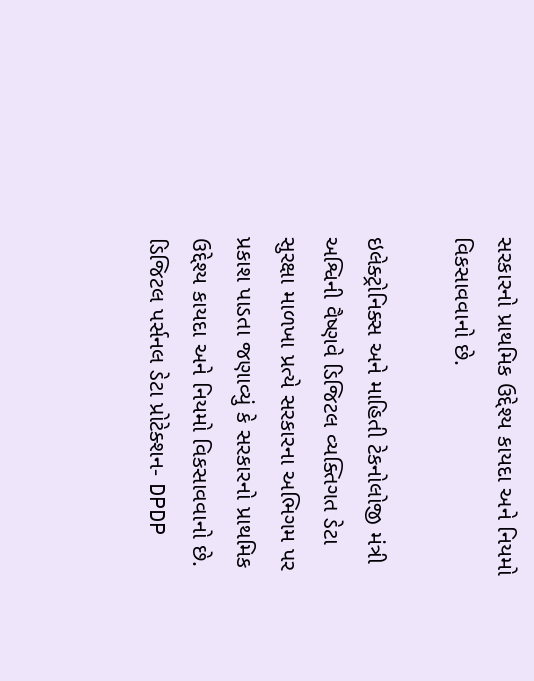સરકારનો પ્રાથમિક ઉદ્દેશ્ય કાયદા અને નિયમો વિકસાવવાનો છે.

ઇલેક્ટ્રોનિક્સ અને માહિતી ટેકનોલોજી મંત્રી અશ્વિની વૈષ્ણવે ડિજિટલ વ્યક્તિગત ડેટા સુરક્ષા માળખા પ્રત્યે સરકારના અભિગમ પર પ્રકાશ પાડતા જણાવ્યું કે સરકારનો પ્રાથમિક ઉદ્દેશ્ય કાયદા અને નિયમો વિકસાવવાનો છે. ડિજિટલ પર્સનલ ડેટા પ્રોટેક્શન- DPDP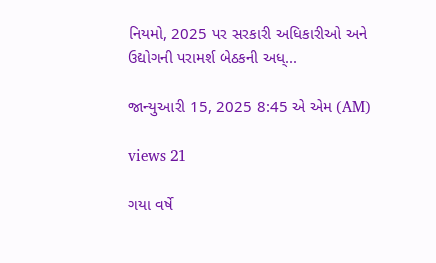નિયમો, 2025 પર સરકારી અધિકારીઓ અને ઉદ્યોગની પરામર્શ બેઠકની અધ્...

જાન્યુઆરી 15, 2025 8:45 એ એમ (AM)

views 21

ગયા વર્ષે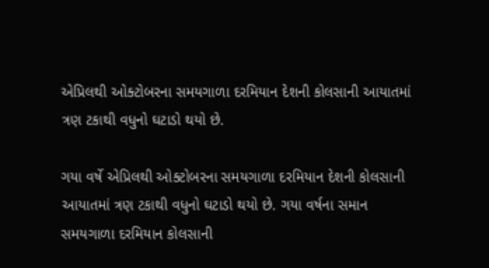એપ્રિલથી ઓક્ટોબરના સમયગાળા દરમિયાન દેશની કોલસાની આયાતમાં ત્રણ ટકાથી વધુનો ઘટાડો થયો છે.

ગયા વર્ષે એપ્રિલથી ઓક્ટોબરના સમયગાળા દરમિયાન દેશની કોલસાની આયાતમાં ત્રણ ટકાથી વધુનો ઘટાડો થયો છે. ગયા વર્ષના સમાન સમયગાળા દરમિયાન કોલસાની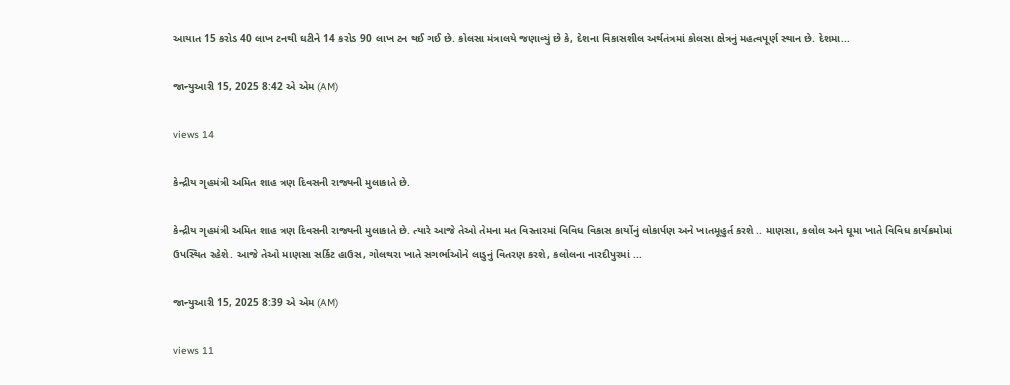આયાત 15 કરોડ 40 લાખ ટનથી ઘટીને 14 કરોડ 90 લાખ ટન થઈ ગઈ છે. કોલસા મંત્રાલયે જણાવ્યું છે કે, દેશના વિકાસશીલ અર્થતંત્રમાં કોલસા ક્ષેત્રનું મહત્વપૂર્ણ સ્થાન છે. દેશમા...

જાન્યુઆરી 15, 2025 8:42 એ એમ (AM)

views 14

કેન્દ્રીય ગૃહમંત્રી અમિત શાહ ત્રણ દિવસની રાજ્યની મુલાકાતે છે.

કેન્દ્રીય ગૃહમંત્રી અમિત શાહ ત્રણ દિવસની રાજ્યની મુલાકાતે છે. ત્યારે આજે તેઓ તેમના મત વિસ્તારમાં વિવિધ વિકાસ કાર્યોનું લોકાર્પણ અને ખાતમૂહુર્ત કરશે .. માણસા, કલોલ અને ઘૂમા ખાતે વિવિધ કાર્યક્રમોમાં ઉપસ્થિત રહેશે. આજે તેઓ માણસા સર્કિટ હાઉસ, ગોલથરા ખાતે સગર્ભાઓને લાડુનું વિતરણ કરશે, કલોલના નારદીપુરમાં ...

જાન્યુઆરી 15, 2025 8:39 એ એમ (AM)

views 11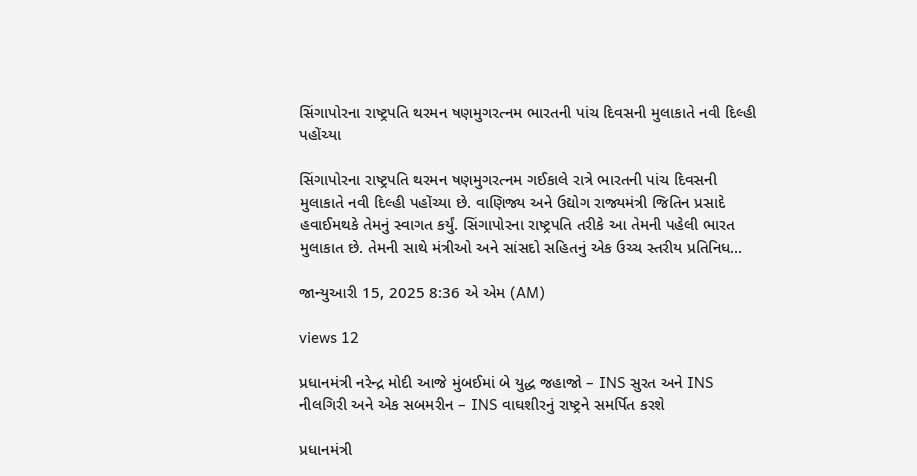સિંગાપોરના રાષ્ટ્રપતિ થરમન ષણમુગરત્નમ ભારતની પાંચ દિવસની મુલાકાતે નવી દિલ્હી પહોંચ્યા

સિંગાપોરના રાષ્ટ્રપતિ થરમન ષણમુગરત્નમ ગઈકાલે રાત્રે ભારતની પાંચ દિવસની મુલાકાતે નવી દિલ્હી પહોંચ્યા છે. વાણિજ્ય અને ઉદ્યોગ રાજ્યમંત્રી જિતિન પ્રસાદે હવાઈમથકે તેમનું સ્વાગત કર્યું. સિંગાપોરના રાષ્ટ્રપતિ તરીકે આ તેમની પહેલી ભારત મુલાકાત છે. તેમની સાથે મંત્રીઓ અને સાંસદો સહિતનું એક ઉચ્ચ સ્તરીય પ્રતિનિધ...

જાન્યુઆરી 15, 2025 8:36 એ એમ (AM)

views 12

પ્રધાનમંત્રી નરેન્દ્ર મોદી આજે મુંબઈમાં બે યુદ્ધ જહાજો – INS સુરત અને INS નીલગિરી અને એક સબમરીન – INS વાઘશીરનું રાષ્ટ્રને સમર્પિત કરશે

પ્રધાનમંત્રી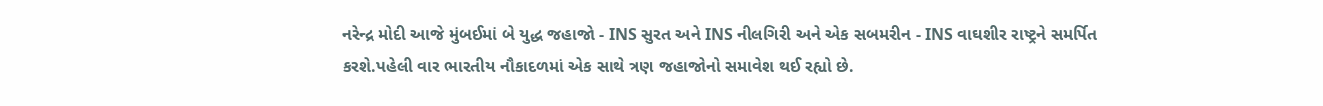નરેન્દ્ર મોદી આજે મુંબઈમાં બે યુદ્ધ જહાજો - INS સુરત અને INS નીલગિરી અને એક સબમરીન - INS વાઘશીર રાષ્ટ્રને સમર્પિત કરશે.પહેલી વાર ભારતીય નૌકાદળમાં એક સાથે ત્રણ જહાજોનો સમાવેશ થઈ રહ્યો છે.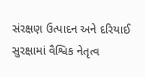સંરક્ષણ ઉત્પાદન અને દરિયાઈ સુરક્ષામાં વૈશ્વિક નેતૃત્વ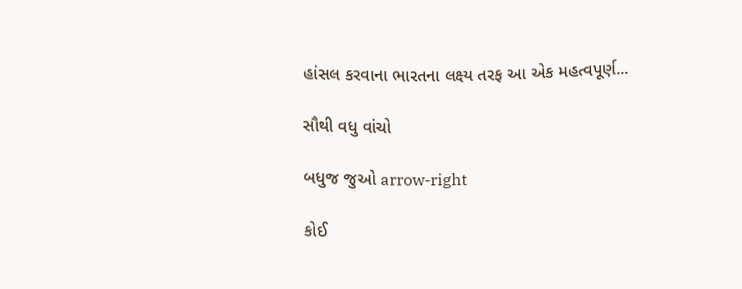હાંસલ કરવાના ભારતના લક્ષ્ય તરફ આ એક મહત્વપૂર્ણ...

સૌથી વધુ વાંચો

બધુજ જુઓ arrow-right

કોઈ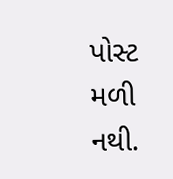પોસ્ટ મળી નથી.